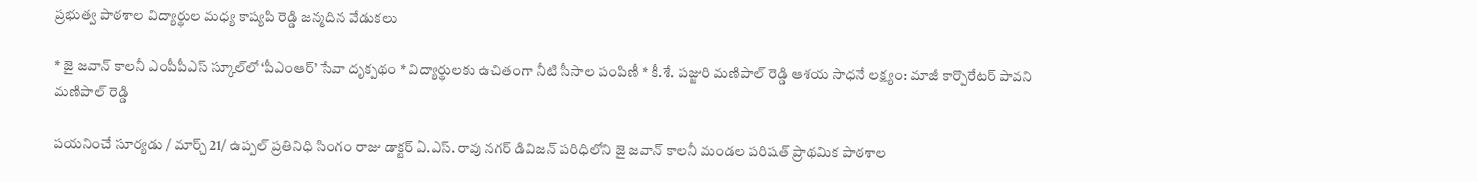ప్రభుత్వ పాఠశాల విద్యార్థుల మధ్య కాష్యపి రెడ్డి జన్మదిన వేడుకలు

* జై జవాన్ కాలనీ ఎంపీపీఎస్ స్కూల్‌లో ‘పీఎంఆర్’ సేవా దృక్పథం * విద్యార్థులకు ఉచితంగా నీటి సీసాల పంపిణీ * కీ.శే. పజ్జురి మణిపాల్ రెడ్డి ఆశయ సాధనే లక్ష్యం: మాజీ కార్పొరేటర్ పావని మణిపాల్ రెడ్డి

పయనించే సూర్యడు / మార్చ్ 21/ ఉప్పల్ ప్రతినిధి సింగం రాజు డాక్టర్ ఏ.ఎస్. రావు నగర్ డివిజన్ పరిధిలోని జై జవాన్ కాలనీ మండల పరిషత్ ప్రాథమిక పాఠశాల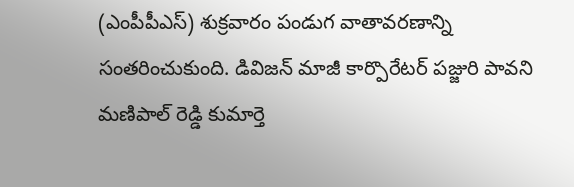(ఎంపీపీఎస్) శుక్రవారం పండుగ వాతావరణాన్ని సంతరించుకుంది. డివిజన్ మాజీ కార్పొరేటర్ పజ్జురి పావని మణిపాల్ రెడ్డి కుమార్తె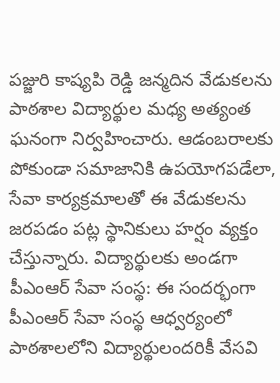పజ్జురి కాష్యపి రెడ్డి జన్మదిన వేడుకలను పాఠశాల విద్యార్థుల మధ్య అత్యంత ఘనంగా నిర్వహించారు. ఆడంబరాలకు పోకుండా సమాజానికి ఉపయోగపడేలా, సేవా కార్యక్రమాలతో ఈ వేడుకలను జరపడం పట్ల స్థానికులు హర్షం వ్యక్తం చేస్తున్నారు. విద్యార్థులకు అండగా పీఎంఆర్ సేవా సంస్థ: ఈ సందర్భంగా పీఎంఆర్ సేవా సంస్థ ఆధ్వర్యంలో పాఠశాలలోని విద్యార్థులందరికీ వేసవి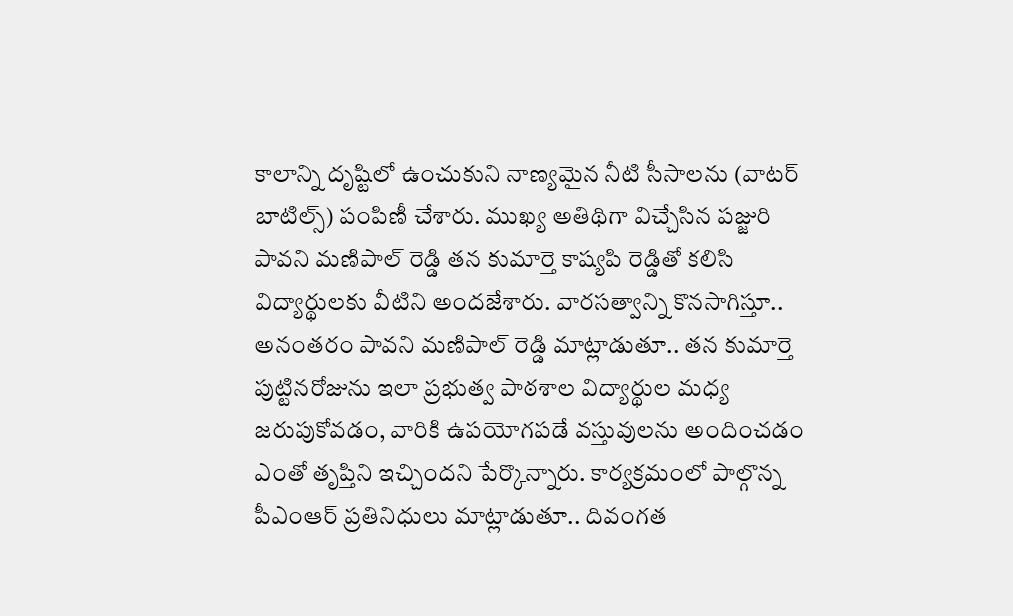కాలాన్ని దృష్టిలో ఉంచుకుని నాణ్యమైన నీటి సీసాలను (వాటర్ బాటిల్స్) పంపిణీ చేశారు. ముఖ్య అతిథిగా విచ్చేసిన పజ్జురి పావని మణిపాల్ రెడ్డి తన కుమార్తె కాష్యపి రెడ్డితో కలిసి విద్యార్థులకు వీటిని అందజేశారు. వారసత్వాన్ని కొనసాగిస్తూ.. అనంతరం పావని మణిపాల్ రెడ్డి మాట్లాడుతూ.. తన కుమార్తె పుట్టినరోజును ఇలా ప్రభుత్వ పాఠశాల విద్యార్థుల మధ్య జరుపుకోవడం, వారికి ఉపయోగపడే వస్తువులను అందించడం ఎంతో తృప్తిని ఇచ్చిందని పేర్కొన్నారు. కార్యక్రమంలో పాల్గొన్న పీఎంఆర్ ప్రతినిధులు మాట్లాడుతూ.. దివంగత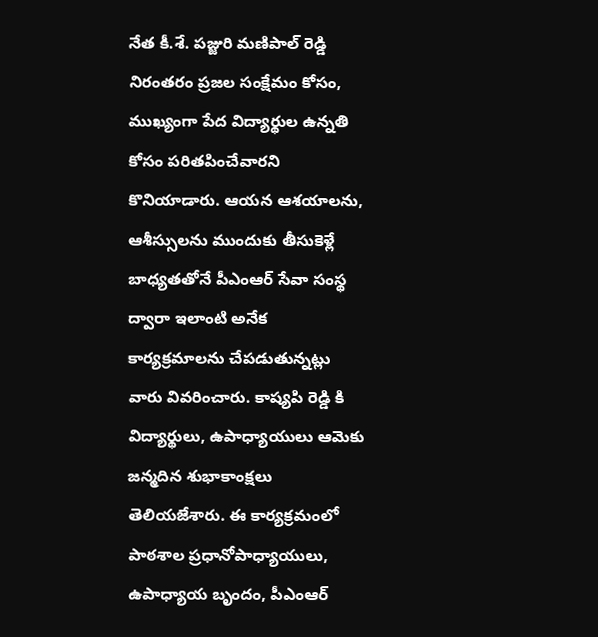నేత కీ.శే. పజ్జురి మణిపాల్ రెడ్డి నిరంతరం ప్రజల సంక్షేమం కోసం, ముఖ్యంగా పేద విద్యార్థుల ఉన్నతి కోసం పరితపించేవారని కొనియాడారు. ఆయన ఆశయాలను, ఆశీస్సులను ముందుకు తీసుకెళ్లే బాధ్యతతోనే పీఎంఆర్ సేవా సంస్థ ద్వారా ఇలాంటి అనేక కార్యక్రమాలను చేపడుతున్నట్లు వారు వివరించారు. కాష్యపి రెడ్డి కి విద్యార్థులు, ఉపాధ్యాయులు ఆమెకు జన్మదిన శుభాకాంక్షలు తెలియజేశారు. ఈ కార్యక్రమంలో పాఠశాల ప్రధానోపాధ్యాయులు, ఉపాధ్యాయ బృందం, పీఎంఆర్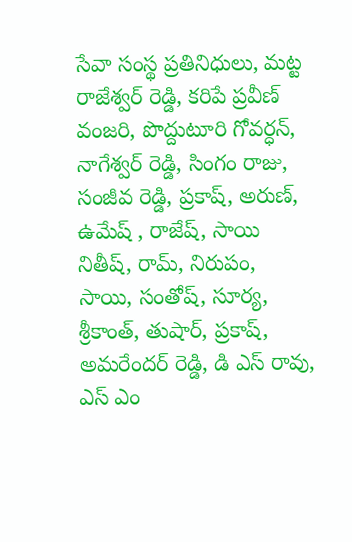సేవా సంస్థ ప్రతినిధులు, మట్ట రాజేశ్వర్ రెడ్డి, కరిపే ప్రవీణ్ వంజరి, పొద్దుటూరి గోవర్ధన్, నాగేశ్వర్ రెడ్డి, సింగం రాజు, సంజీవ రెడ్డి, ప్రకాష్, అరుణ్, ఉమేష్ , రాజేష్, సాయి నితీష్, రామ్, నిరుపం, సాయి, సంతోష్, సూర్య, శ్రీకాంత్, తుషార్, ప్రకాష్, అమరేందర్ రెడ్డి, డి ఎస్ రావు, ఎస్ ఎం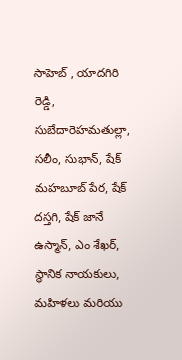సాహెబ్ , యాదగిరి రెడ్డి, సుబేదారెహమతుల్లా, సలీం, సుభాన్, షేక్ మహబూబ్ పేర, షేక్ దస్తగి, షేక్ జానే ఉస్మాన్, ఎం శేఖర్, స్థానిక నాయకులు, మహిళలు మరియు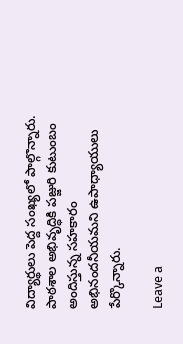విద్యార్థులు పెద్ద సంఖ్యలో పాల్గొన్నారు. పాఠశాల అభివృద్ధికి పజ్జురి కుటుంబం అందిస్తున్న సహకారం అభినందనీయమని ఉపాధ్యాయులు పేర్కొన్నారు.

Leave a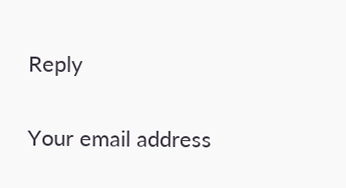Reply

Your email address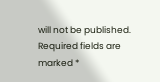will not be published. Required fields are marked *